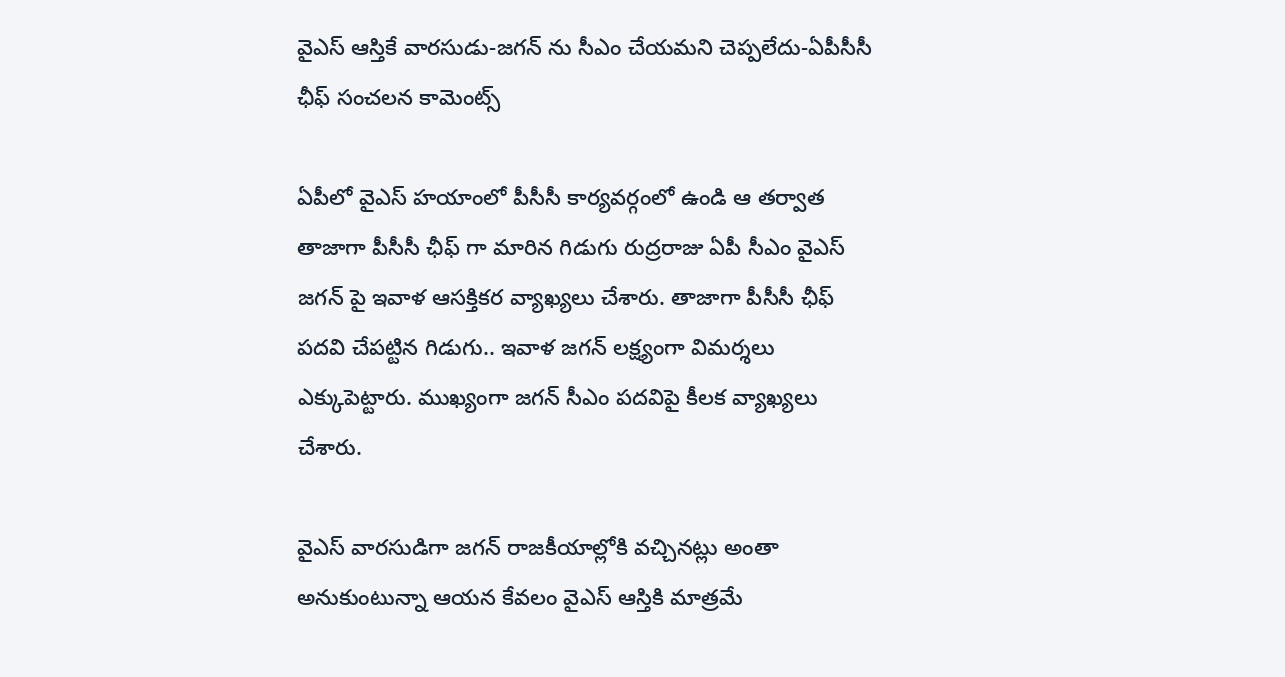వైఎస్ ఆస్తికే వారసుడు-జగన్ ను సీఎం చేయమని చెప్పలేదు-ఏపీసీసీ ఛీఫ్ సంచలన కామెంట్స్

ఏపీలో వైఎస్ హయాంలో పీసీసీ కార్యవర్గంలో ఉండి ఆ తర్వాత తాజాగా పీసీసీ ఛీఫ్ గా మారిన గిడుగు రుద్రరాజు ఏపీ సీఎం వైఎస్ జగన్ పై ఇవాళ ఆసక్తికర వ్యాఖ్యలు చేశారు. తాజాగా పీసీసీ ఛీఫ్ పదవి చేపట్టిన గిడుగు.. ఇవాళ జగన్ లక్ష్యంగా విమర్శలు ఎక్కుపెట్టారు. ముఖ్యంగా జగన్ సీఎం పదవిపై కీలక వ్యాఖ్యలు చేశారు.

వైఎస్ వారసుడిగా జగన్ రాజకీయాల్లోకి వచ్చినట్లు అంతా అనుకుంటున్నా ఆయన కేవలం వైఎస్ ఆస్తికి మాత్రమే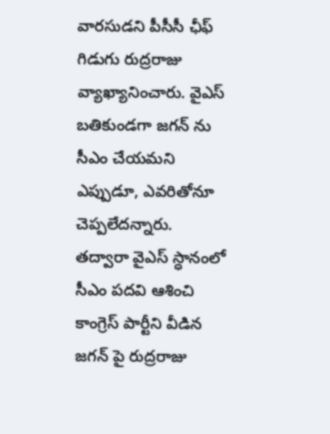వారసుడని పీసీసీ ఛీఫ్ గిడుగు రుద్రరాజు వ్యాఖ్యానించారు. వైఎస్ బతికుండగా జగన్ ను సీఎం చేయమని ఎప్పుడూ, ఎవరితోనూ చెప్పలేదన్నారు. తద్వారా వైఎస్ స్ధానంలో సీఎం పదవి ఆశించి కాంగ్రెస్ పార్టీని వీడిన జగన్ పై రుద్రరాజు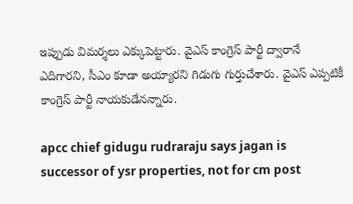ఇప్పుడు విమర్శలు ఎక్కుపెట్టారు. వైఎస్ కాంగ్రెస్ పార్టీ ద్వారానే ఎదిగారని, సీఎం కూడా అయ్యారని గిడుగు గుర్తుచేశారు. వైఎస్ ఎప్పటికీ కాంగ్రెస్ పార్టీ నాయకుడేనన్నారు.

apcc chief gidugu rudraraju says jagan is successor of ysr properties, not for cm post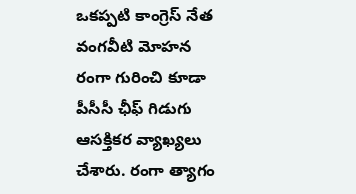ఒకప్పటి కాంగ్రెస్ నేత వంగవీటి మోహన రంగా గురించి కూడా పీసీసీ ఛీఫ్ గిడుగు ఆసక్తికర వ్యాఖ్యలు చేశారు. రంగా త్యాగం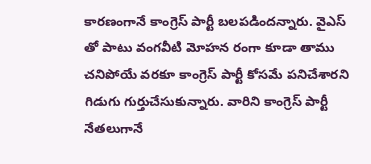కారణంగానే కాంగ్రెస్ పార్టీ బలపడిందన్నారు. వైఎస్ తో పాటు వంగవీటి మోహన రంగా కూడా తాము చనిపోయే వరకూ కాంగ్రెస్ పార్టీ కోసమే పనిచేశారని గిడుగు గుర్తుచేసుకున్నారు. వారిని కాంగ్రెస్ పార్టీ నేతలుగానే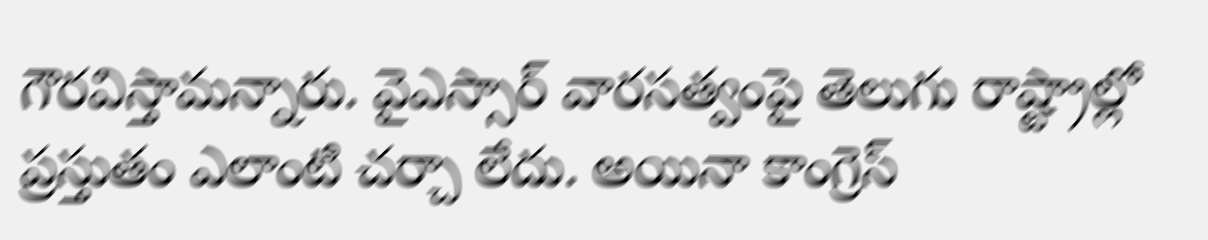గౌరవిస్తామన్నారు. వైఎస్సార్ వారసత్వంపై తెలుగు రాష్ట్రాల్లో ప్రస్తుతం ఎలాంటి చర్చా లేదు. అయినా కాంగ్రెస్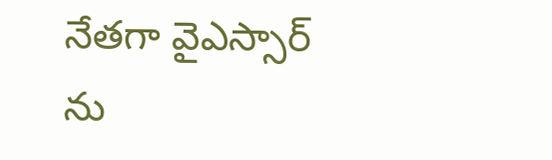నేతగా వైఎస్సార్ ను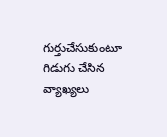గుర్తుచేసుకుంటూ గిడుగు చేసిన వ్యాఖ్యలు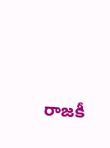రాజకీ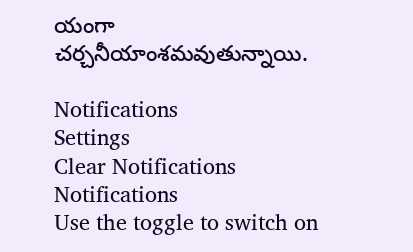యంగా చర్చనీయాంశమవుతున్నాయి.

Notifications
Settings
Clear Notifications
Notifications
Use the toggle to switch on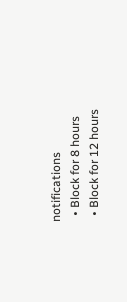notifications
  • Block for 8 hours
  • Block for 12 hours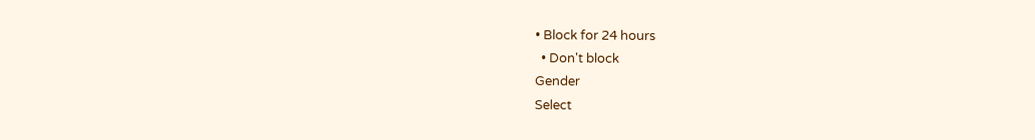• Block for 24 hours
  • Don't block
Gender
Select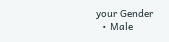your Gender
  • Male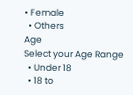• Female
  • Others
Age
Select your Age Range
  • Under 18
  • 18 to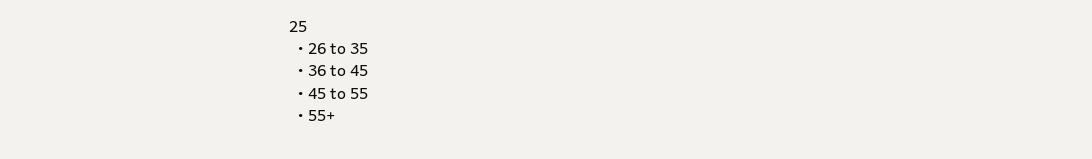25
  • 26 to 35
  • 36 to 45
  • 45 to 55
  • 55+